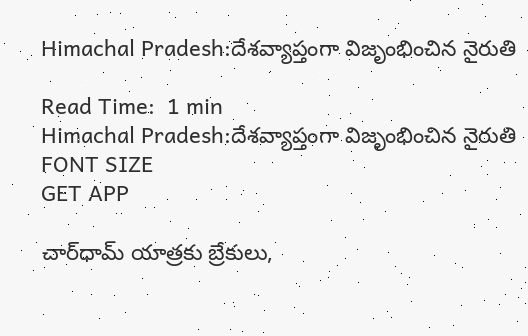Himachal Pradesh:దేశవ్యాప్తంగా విజృంభించిన నైరుతి

Read Time:  1 min
Himachal Pradesh:దేశవ్యాప్తంగా విజృంభించిన నైరుతి
FONT SIZE
GET APP

చార్‌ధామ్‌ యాత్రకు బ్రేకులు,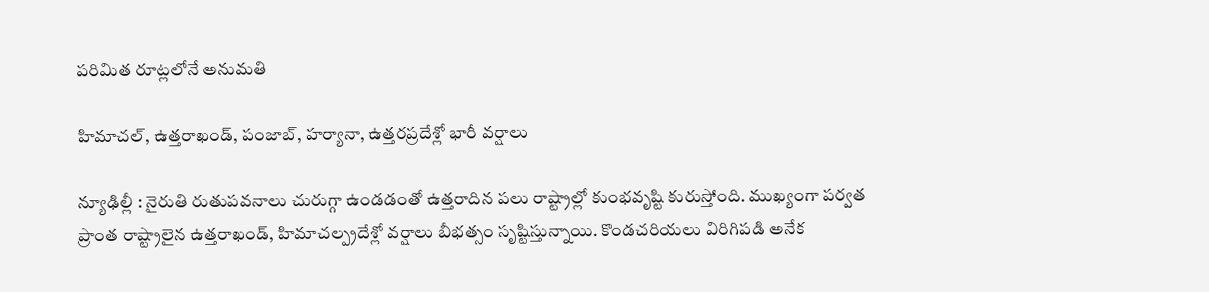పరిమిత రూట్లలోనే అనుమతి

హిమాచల్, ఉత్తరాఖండ్, పంజాబ్, హర్యానా, ఉత్తరప్రదేశ్లో భారీ వర్షాలు

న్యూఢిల్లీ : నైరుతి రుతుపవనాలు చురుగ్గా ఉండడంతో ఉత్తరాదిన పలు రాష్ట్రాల్లో కుంభవృష్టి కురుస్తోంది. ముఖ్యంగా పర్వత ప్రాంత రాష్ట్రాలైన ఉత్తరాఖండ్, హిమాచల్ప్రదేశ్లో వర్షాలు బీభత్సం సృష్టిస్తున్నాయి. కొండచరియలు విరిగిపడి అనేక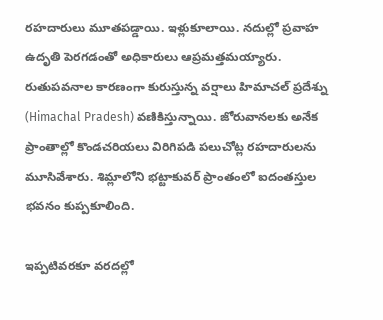రహదారులు మూతపడ్డాయి. ఇళ్లుకూలాయి. నదుల్లో ప్రవాహ ఉదృతి పెరగడంతో అధికారులు ఆప్రమత్తమయ్యారు. రుతుపవనాల కారణంగా కురుస్తున్న వర్షాలు హిమాచల్ ప్రదేశ్ను (Himachal Pradesh) వణికిస్తున్నాయి. జోరువానలకు అనేక ప్రాంతాల్లో కొండచరియలు విరిగిపడి పలుచోట్ల రహదారులను మూసివేశారు. శిమ్లాలోని భట్టాకువర్ ప్రాంతంలో ఐదంతస్తుల భవనం కుప్పకూలింది.

ఇప్పటివరకూ వరదల్లో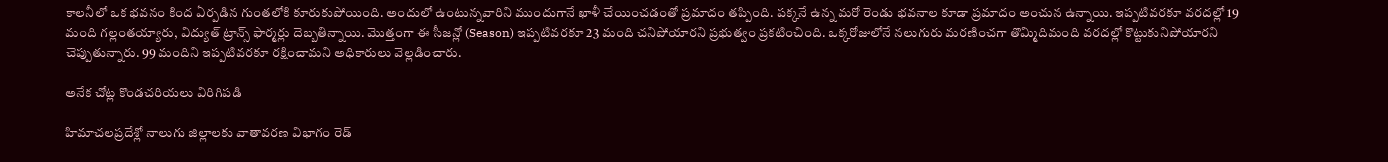కాలనీలో ఒక భవనం కింద ఏర్పడిన గుంతలోకి కూరుకుపోయింది. అందులో ఉంటున్నవారిని ముందుగానే ఖాళీ చేయించడంతో ప్రమాదం తప్పింది. పక్కనే ఉన్న మరో రెండు భవనాల కూడా ప్రమాదం అంచున ఉన్నాయి. ఇప్పటివరకూ వరదల్లో 19 మంది గల్లంతయ్యారు, విద్యుత్ ట్రాన్స్ ఫార్మర్లు దెబ్బతిన్నాయి. మొత్తంగా ఈ సీజన్లో (Season) ఇప్పటివరకూ 23 మంది చనిపోయారని ప్రభుత్వం ప్రకటించింది. ఒక్కరోజులోనే నలుగురు మరణించగా తొమ్మిదిమంది వరదల్లో కొట్టుకునిపోయారని చెప్పుతున్నారు. 99 మందిని ఇప్పటివరకూ రక్షించామని అధికారులు వెల్లడించారు.

అనేక చోట్ల కొండచరియలు విరిగిపడి

హిమాచలప్రదేశ్లో నాలుగు జిల్లాలకు వాతావరణ విభాగం రెడ్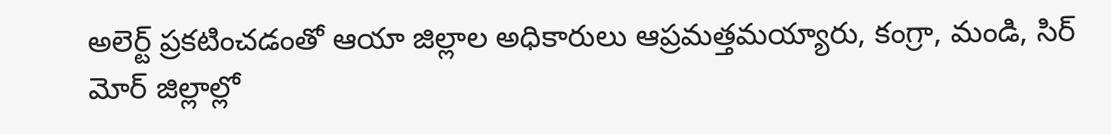అలెర్ట్ ప్రకటించడంతో ఆయా జిల్లాల అధికారులు ఆప్రమత్తమయ్యారు, కంగ్రా, మండి, సిర్ మోర్ జిల్లాల్లో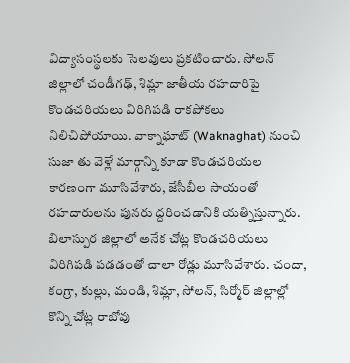విద్యాసంస్థలకు సెలవులు ప్రకటించారు. సోలన్ జిల్లాలో చండీగఢ్, శిమ్లా జాతీయ రహదారిపై కొండచరియలు విరిగిపడి రాకపోకలు నిలిచిపోయాయి. వాక్నాఘాట్ (Waknaghat) నుంచి సుజా తు వెళ్లే మార్గాన్ని కూడా కొండచరియల కారణంగా మూసివేశారు, జేసీబీల సాయంతో రహదారులను పునరు ద్దరించడానికి యత్నిస్తున్నారు. బిలాస్పుర జిల్లాలో అనేక చోట్ల కొండచరియలు విరిగిపడి పడడంతో చాలా రోడ్లు మూసివేశారు. చందా, కంగ్రా, కుల్లు, మండి, శిమ్లా, సోలన్, సిర్మోర్ జిల్లాల్లో కొన్ని చోట్ల రాబోవు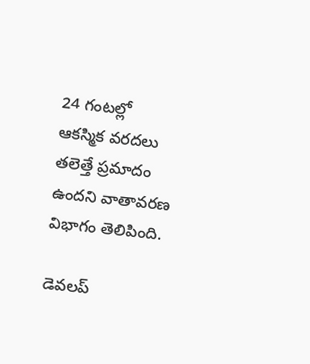24 గంటల్లో ఆకస్మిక వరదలు తలెత్తే ప్రమాదం ఉందని వాతావరణ విభాగం తెలిపింది.

డెవలప్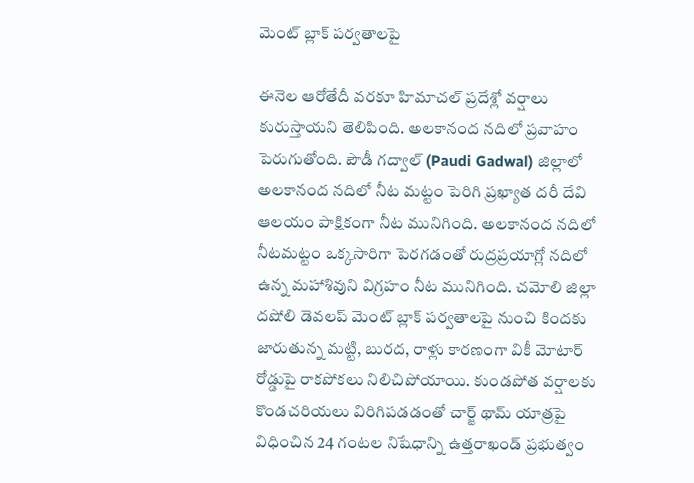మెంట్ బ్లాక్ పర్వతాలపై

ఈనెల ఆరోతేదీ వరకూ హిమాచల్ ప్రదేశ్లో వర్షాలు కురుస్తాయని తెలిపింది. అలకానంద నదిలో ప్రవాహం పెరుగుతోంది. పౌడీ గద్వాల్ (Paudi Gadwal) జిల్లాలో అలకానంద నదిలో నీట మట్టం పెరిగి ప్రఖ్యాత దరీ దేవి ఆలయం పాక్షికంగా నీట మునిగింది. అలకానంద నదిలో నీటమట్టం ఒక్కసారిగా పెరగడంతో రుద్రప్రయాగ్లో నదిలో ఉన్న మహాశివుని విగ్రహం నీట మునిగింది. చమోలి జిల్లా దషోలి డెవలప్ మెంట్ బ్లాక్ పర్వతాలపై నుంచి కిందకు జారుతున్న మట్టి, బురద, రాళ్లు కారణంగా వికీ మోటార్ రోడ్డుపై రాకపోకలు నిలిచిపోయాయి. కుండపోత వర్షాలకు కొండచరియలు విరిగిపడడంతో చార్జ్ థామ్ యాత్రపై విధించిన 24 గంటల నిషేధాన్ని ఉత్తరాఖండ్ ప్రభుత్వం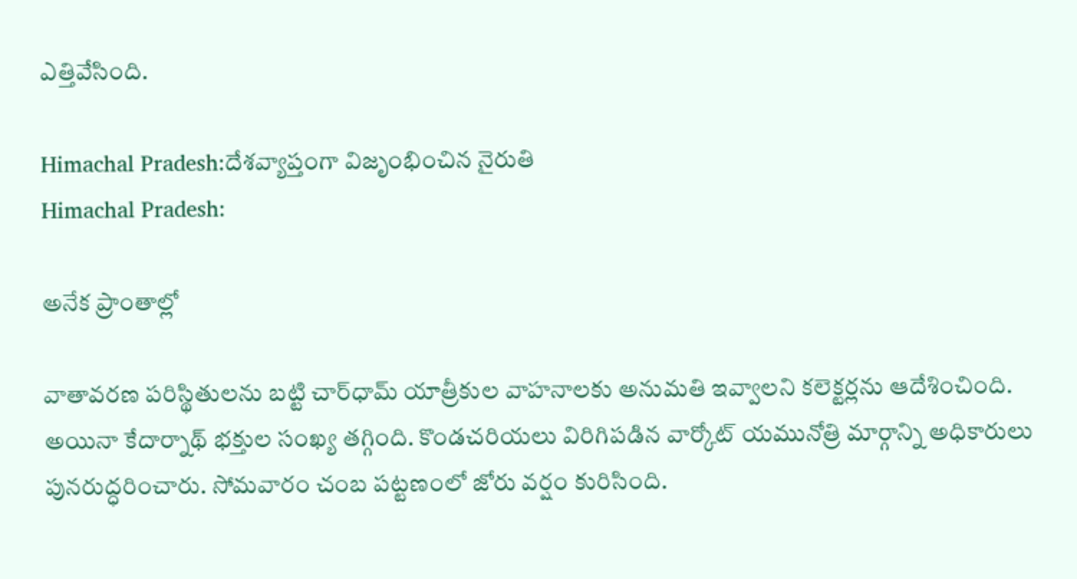ఎత్తివేసింది.

Himachal Pradesh:దేశవ్యాప్తంగా విజృంభించిన నైరుతి
Himachal Pradesh:

అనేక ప్రాంతాల్లో

వాతావరణ పరిస్థితులను బట్టి చార్‌ధామ్‌ యాత్రీకుల వాహనాలకు అనుమతి ఇవ్వాలని కలెక్టర్లను ఆదేశించింది. అయినా కేదార్నాథ్ భక్తుల సంఖ్య తగ్గింది. కొండచరియలు విరిగిపడిన వార్కోట్ యమునోత్రి మార్గాన్ని అధికారులు పునరుద్ధరించారు. సోమవారం చంబ పట్టణంలో జోరు వర్షం కురిసింది.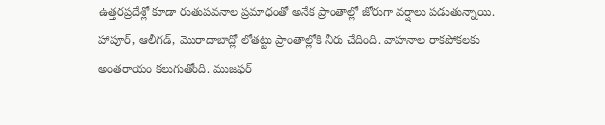ఉత్తరప్రదేశ్లో కూడా రుతుపవనాల ప్రమాధంతో అనేక ప్రాంతాల్లో జోరుగా వర్షాలు పడుతున్నాయి. హాపూర్, ఆలీగడ్, మొరాదాబాద్లో లోతట్టు ప్రాంతాల్లోకి నీరు చేదింది. వాహనాల రాకపోకలకు అంతరాయం కలుగుతోంది. ముజఫర్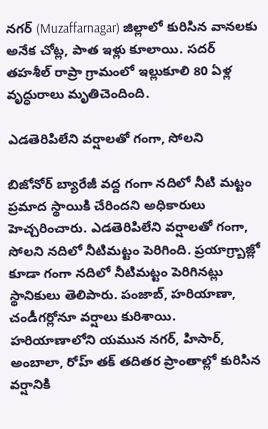నగర్ (Muzaffarnagar) జిల్లాలో కురిసిన వానలకు అనేక చోట్ల, పాత ఇళ్లు కూలాయి. సదర్ తహశీల్ రాప్రా గ్రామంలో ఇల్లుకూలి 80 ఏళ్ల వృద్ధురాలు మృతిచెందింది.

ఎడతెరిపిలేని వర్షాలతో గంగా, సోలని

బిజోనోర్ బ్యారేజీ వద్ద గంగా నదిలో నీటి మట్టం ప్రమాద స్థాయికి చేరిందని అధికారులు హెచ్చరించారు. ఎడతెరిపిలేని వర్షాలతో గంగా, సోలని నదిలో నీటిమట్టం పెరిగింది. ప్రయాగ్ర్బాజ్లో కూడా గంగా నదిలో నీటిమట్టం పెరిగినట్లు స్థానికులు తెలిపారు. పంజాబ్, హరియాణా, చండీగర్లోనూ వర్షాలు కురిశాయి. హరియాణాలోని యమున నగర్, హిసార్, అంబాలా, రోహ్ తక్ తదితర ప్రాంతాల్లో కురిసిన వర్షానికి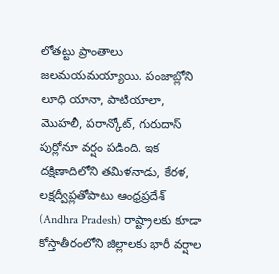లోతట్టు ప్రాంతాలు జలమయమయ్యాయి. పంజాబ్లోని లూధి యానా, పాటియాలా, మొహలీ, పరాన్కోట్, గురుదాస్ పుర్లోనూ వర్షం పడింది. ఇక దక్షిణాదిలోని తమిళనాడు, కేరళ, లక్షద్వీప్లతోపాటు ఆంధ్రప్రదేశ్ (Andhra Pradesh) రాష్ట్రాలకు కూడా కోస్తాతీరంలోని జిల్లాలకు భారీ వర్షాల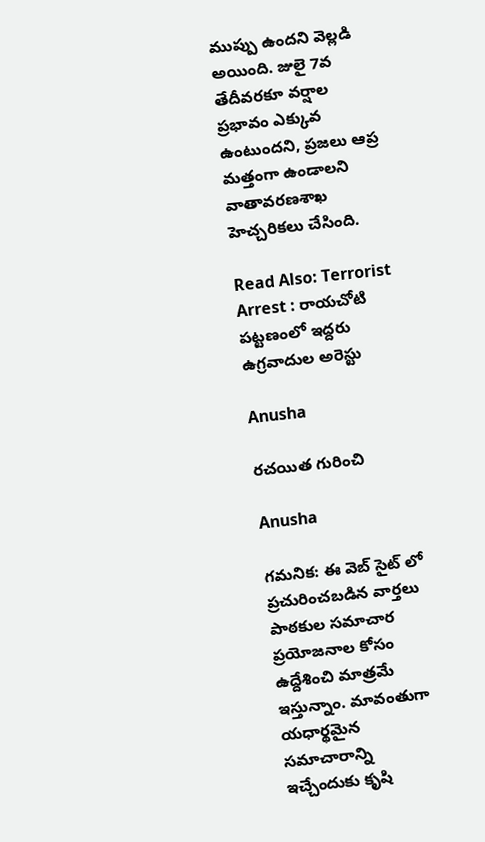ముప్పు ఉందని వెల్లడి అయింది. జులై 7వ తేదీవరకూ వర్షాల ప్రభావం ఎక్కువ ఉంటుందని, ప్రజలు ఆప్ర మత్తంగా ఉండాలని వాతావరణశాఖ హెచ్చరికలు చేసింది.

Read Also: Terrorist Arrest : రాయచోటి పట్టణంలో ఇద్దరు ఉగ్రవాదుల అరెస్టు

Anusha

రచయిత గురించి

Anusha

గమనిక: ఈ వెబ్ సైట్ లో ప్రచురించబడిన వార్తలు పాఠకుల సమాచార ప్రయోజనాల కోసం ఉద్దేశించి మాత్రమే ఇస్తున్నాం. మావంతుగా యధార్థమైన సమాచారాన్ని ఇచ్చేందుకు కృషి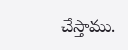చేస్తాము.